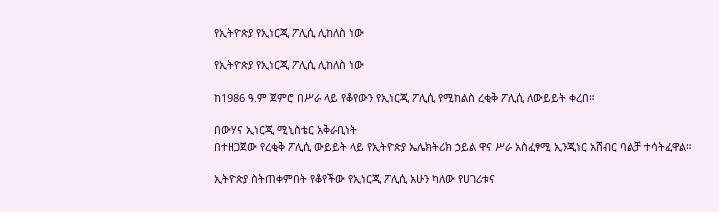የኢትዮጵያ የኢነርጂ ፖሊሲ ሊከለስ ነው

የኢትዮጵያ የኢነርጂ ፖሊሲ ሊከለስ ነው

ከ1986 ዓ.ም ጀምሮ በሥራ ላይ የቆየውን የኢነርጂ ፖሊሲ የሚከልስ ረቂቅ ፖሊሲ ለውይይት ቀረበ።

በውሃና ኢነርጂ ሚኒስቴር አቅራቢነት
በተዘጋጀው የረቂቅ ፖሊሲ ውይይት ላይ የኢትዮጵያ ኤሌክትሪክ ኃይል ዋና ሥራ አስፈፃሚ ኢንጂነር አሸብር ባልቻ ተሳትፈዋል።

ኢትዮጵያ ስትጠቀምበት የቆየችው የኢነርጂ ፖሊሲ አሁን ካለው የሀገሪቱና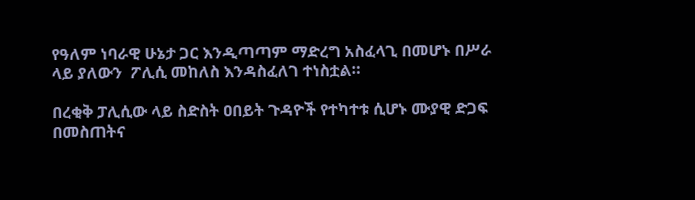የዓለም ነባራዊ ሁኔታ ጋር እንዲጣጣም ማድረግ አስፈላጊ በመሆኑ በሥራ ላይ ያለውን  ፖሊሲ መከለስ እንዳስፈለገ ተነስቷል።

በረቂቅ ፓሊሲው ላይ ስድስት ዐበይት ጉዳዮች የተካተቱ ሲሆኑ ሙያዊ ድጋፍ በመስጠትና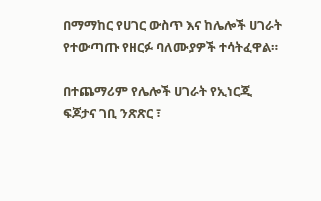በማማከር የሀገር ውስጥ እና ከሌሎች ሀገራት የተውጣጡ የዘርፉ ባለሙያዎች ተሳትፈዋል።

በተጨማሪም የሌሎች ሀገራት የኢነርጂ ፍጆታና ገቢ ንጽጽር ፣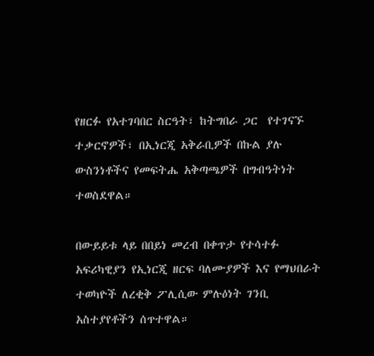የዘርፉ የአተገባበር ስርዓት፣ ከትግበራ ጋር  የተገናኙ ተቃርኖዎች፣ በኢነርጂ አቅራቢዎች በኩል ያሉ ውስንነቶችና የመፍትሔ አቅጣጫዎች በግብዓትነት ተወስደዋል።

በውይይቱ ላይ በበይነ መረብ በቀጥታ የተሳተፉ አፍሪካዊያን የኢነርጂ ዘርፍ ባለሙያዎች እና የማህበራት ተወካዮች ለረቂቅ ፖሊሲው ምሉዕነት ገንቢ አስተያየቶችን ሰጥተዋል።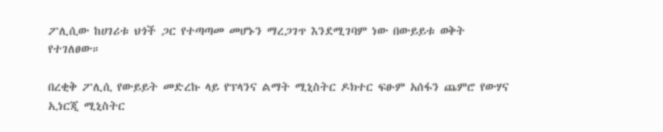ፖሊሲው ከሀገሪቱ ህጎች ጋር የተጣጣመ መሆኑን ማረጋገጥ እንደሚገባም ነው በውይይቱ ወቅት የተገለፀው።

በረቂቅ ፖሊሲ የውይይት መድረኩ ላይ የፕላንና ልማት ሚኒስትር ዶክተር ፍፁም አሰፋን ጨምሮ የውሃና ኢነርጂ ሚኒስትር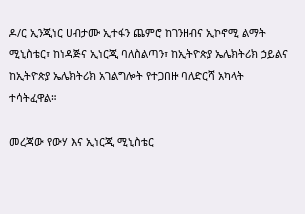ዶ/ር ኢንጂነር ሀብታሙ ኢተፋን ጨምሮ ከገንዘብና ኢኮኖሚ ልማት ሚኒስቴር፣ ከነዳጅና ኢነርጂ ባለስልጣን፣ ከኢትዮጵያ ኤሌክትሪክ ኃይልና ከኢትዮጵያ ኤሌክትሪክ አገልግሎት የተጋበዙ ባለድርሻ አካላት ተሳትፈዋል።

መረጃው የውሃ እና ኢነርጂ ሚኒስቴር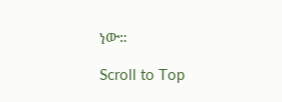ነው።

Scroll to Top